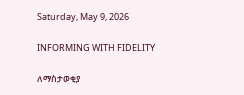Saturday, May 9, 2026

INFORMING WITH FIDELITY

ለማስታወቂያ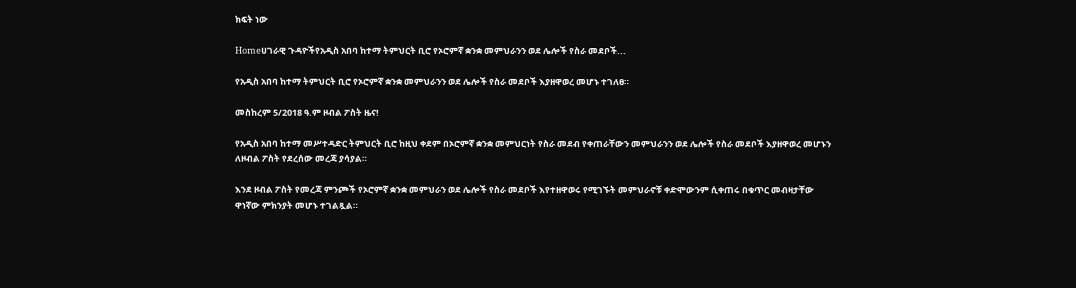ክፍት ነው

Homeሀገራዊ ጉዳዮችየአዲስ አበባ ከተማ ትምህርት ቢሮ የኦሮምኛ ቋንቋ መምህራንን ወደ ሌሎች የስራ መደቦች...

የአዲስ አበባ ከተማ ትምህርት ቢሮ የኦሮምኛ ቋንቋ መምህራንን ወደ ሌሎች የስራ መደቦች እያዘዋወረ መሆኑ ተገለፀ።

መስከረም 5/2018 ዓ.ም ዞብል ፖስት ዜና!

የአዲስ አበባ ከተማ መሥተዳድር ትምህርት ቢሮ ከዚህ ቀደም በኦሮምኛ ቋንቋ መምህርነት የስራ መደብ የቀጠራቸውን መምህራንን ወደ ሌሎች የስራ መደቦች እያዘዋወረ መሆኑን ለዞብል ፖስት የደረሰው መረጃ ያሳያል።

እንደ ዞብል ፖስት የመረጃ ምንጮች የኦሮምኛ ቋንቋ መምህራን ወደ ሌሎች የስራ መደቦች እየተዘዋወሩ የሚገኙት መምህራኖቹ ቀድሞውንም ሲቀጠሩ በቁጥር መብዛታቸው ዋነኛው ምክንያት መሆኑ ተገልጿል።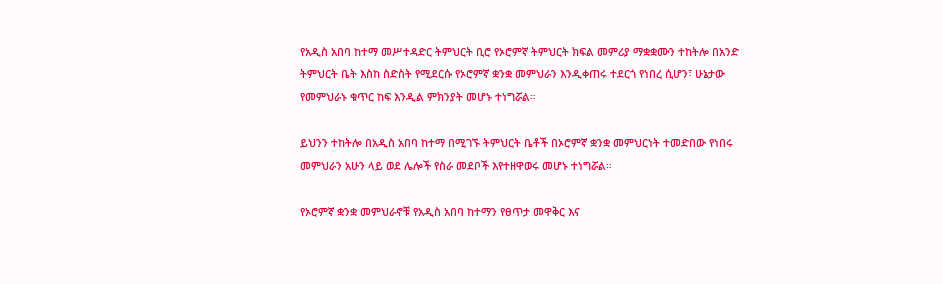የአዲስ አበባ ከተማ መሥተዳድር ትምህርት ቢሮ የኦሮምኛ ትምህርት ክፍል መምሪያ ማቋቋሙን ተከትሎ በአንድ ትምህርት ቤት እስከ ስድስት የሚደርሱ የኦሮምኛ ቋንቋ መምህራን እንዲቀጠሩ ተደርጎ የነበረ ሲሆን፣ ሁኔታው የመምህራኑ ቁጥር ከፍ እንዲል ምክንያት መሆኑ ተነግሯል።

ይህንን ተከትሎ በአዲስ አበባ ከተማ በሚገኙ ትምህርት ቤቶች በኦሮምኛ ቋንቋ መምህርነት ተመድበው የነበሩ መምህራን አሁን ላይ ወደ ሌሎች የስራ መደቦች እየተዘዋወሩ መሆኑ ተነግሯል።

የኦሮምኛ ቋንቋ መምህራኖቹ የአዲስ አበባ ከተማን የፀጥታ መዋቅር እና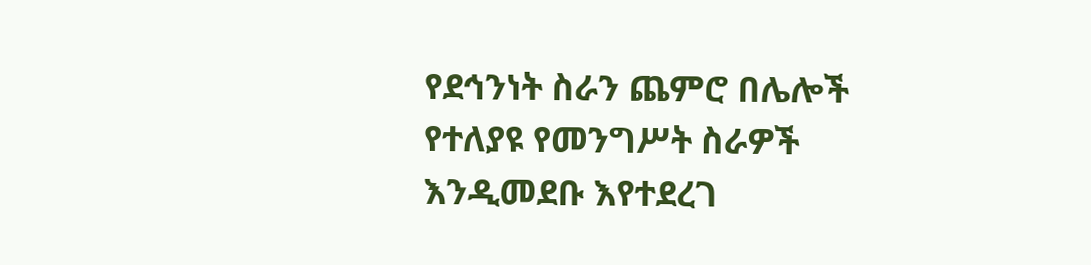የደኅንነት ስራን ጨምሮ በሌሎች የተለያዩ የመንግሥት ስራዎች እንዲመደቡ እየተደረገ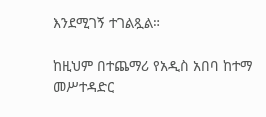እንደሚገኝ ተገልጿል።

ከዚህም በተጨማሪ የአዲስ አበባ ከተማ መሥተዳድር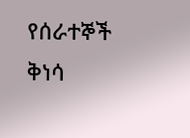የሰራተኞች ቅነሳ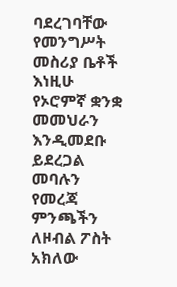ባደረገባቸው የመንግሥት መስሪያ ቤቶች እነዚሁ የኦሮምኛ ቋንቋ መመህራን እንዲመደቡ ይደረጋል መባሉን የመረጃ ምንጫችን ለዞብል ፖስት አክለው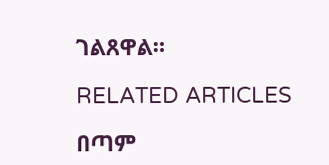ገልጸዋል።

RELATED ARTICLES

በጣም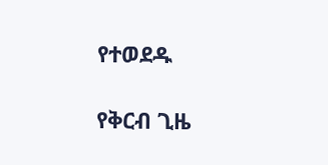የተወደዱ

የቅርብ ጊዜ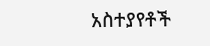አስተያየቶች